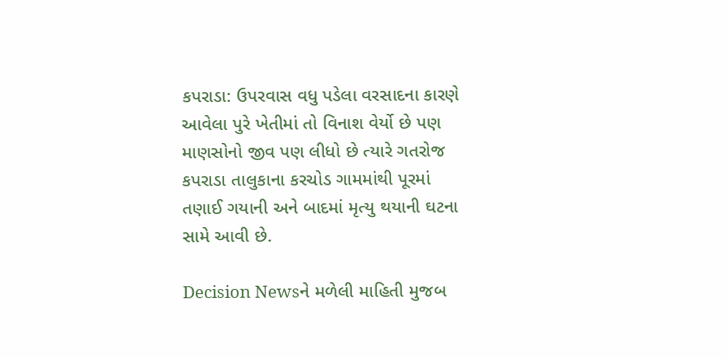કપરાડા: ઉપરવાસ વધુ પડેલા વરસાદના કારણે આવેલા પુરે ખેતીમાં તો વિનાશ વેર્યો છે પણ માણસોનો જીવ પણ લીધો છે ત્યારે ગતરોજ કપરાડા તાલુકાના કરચોડ ગામમાંથી પૂરમાં તણાઈ ગયાની અને બાદમાં મૃત્યુ થયાની ઘટના સામે આવી છે.

Decision Newsને મળેલી માહિતી મુજબ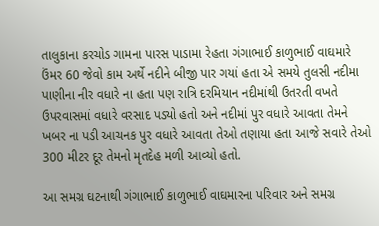તાલુકાના કરચોડ ગામના પારસ પાડામા રેહતા ગંગાભાઈ કાળુભાઈ વાઘમારે ઉંમર 60 જેવો કામ અર્થે નદીને બીજી પાર ગયાં હતા એ સમયે તુલસી નદીમા પાણીના નીર વધારે ના હતા પણ રાત્રિ દરમિયાન નદીમાંથી ઉતરતી વખતે ઉપરવાસમાં વધારે વરસાદ પડ્યો હતો અને નદીમાં પુર વધારે આવતા તેમને ખબર ના પડી આચનક પુર વધારે આવતા તેઓ તણાયા હતા આજે સવારે તેઓ 300 મીટર દૂર તેમનો મૃતદેહ મળી આવ્યો હતો.

આ સમગ્ર ઘટનાથી ગંગાભાઈ કાળુભાઈ વાઘમારના પરિવાર અને સમગ્ર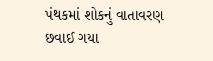પંથકમાં શોકનું વાતાવરણ છવાઈ ગયા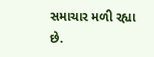સમાચાર મળી રહ્યા છે.